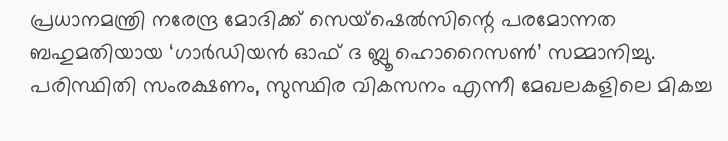പ്രധാനമന്ത്രി നരേന്ദ്ര മോദിക്ക് സെയ്ഷെൽസിന്റെ പരമോന്നത ബഹുമതിയായ ‘ഗാർഡിയൻ ഓഫ് ദ ബ്ലൂ ഹൊറൈസൺ’ സമ്മാനിച്ചു. പരിസ്ഥിതി സംരക്ഷണം, സുസ്ഥിര വികസനം എന്നീ മേഖലകളിലെ മികച്ച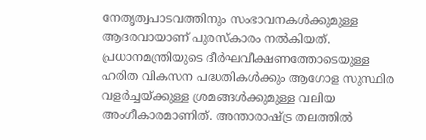നേതൃത്വപാടവത്തിനും സംഭാവനകൾക്കുമുള്ള ആദരവായാണ് പുരസ്കാരം നൽകിയത്. പ്രധാനമന്ത്രിയുടെ ദീർഘവീക്ഷണത്തോടെയുള്ള ഹരിത വികസന പദ്ധതികൾക്കും ആഗോള സുസ്ഥിര വളർച്ചയ്ക്കുള്ള ശ്രമങ്ങൾക്കുമുള്ള വലിയ അംഗീകാരമാണിത്. അന്താരാഷ്ട്ര തലത്തിൽ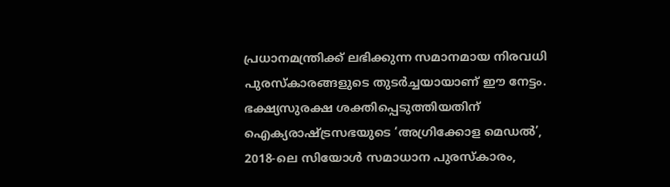പ്രധാനമന്ത്രിക്ക് ലഭിക്കുന്ന സമാനമായ നിരവധി പുരസ്കാരങ്ങളുടെ തുടർച്ചയായാണ് ഈ നേട്ടം. ഭക്ഷ്യസുരക്ഷ ശക്തിപ്പെടുത്തിയതിന് ഐക്യരാഷ്ട്രസഭയുടെ ‘അഗ്രിക്കോള മെഡൽ’, 2018-ലെ സിയോൾ സമാധാന പുരസ്കാരം,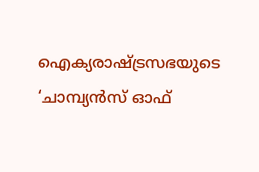ഐക്യരാഷ്ട്രസഭയുടെ ‘ചാമ്പ്യൻസ് ഓഫ്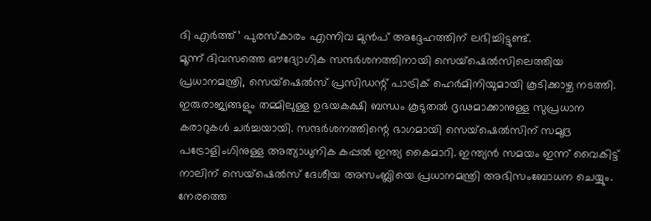ദി എർത്ത്’ പുരസ്കാരം എന്നിവ മുൻപ് അദ്ദേഹത്തിന് ലഭിച്ചിട്ടുണ്ട്.
മൂന്ന് ദിവസത്തെ ഔദ്യോഗിക സന്ദർശനത്തിനായി സെയ്ഷെൽസിലെത്തിയ പ്രധാനമന്ത്രി, സെയ്ഷെൽസ് പ്രസിഡന്റ് പാട്രിക് ഹെർമിനിയുമായി കൂടിക്കാഴ്ച നടത്തി. ഇരുരാജ്യങ്ങളും തമ്മിലുള്ള ഉഭയകക്ഷി ബന്ധം കൂടുതൽ ദൃഢമാക്കാനുള്ള സുപ്രധാന കരാറുകൾ ചർച്ചയായി. സന്ദർശനത്തിന്റെ ഭാഗമായി സെയ്ഷെൽസിന് സമുദ്ര പട്രോളിംഗിനുള്ള അത്യാധുനിക കപ്പൽ ഇന്ത്യ കൈമാറി. ഇന്ത്യൻ സമയം ഇന്ന് വൈകിട്ട് നാലിന് സെയ്ഷെൽസ് ദേശീയ അസംബ്ലിയെ പ്രധാനമന്ത്രി അഭിസംബോധന ചെയ്യും.
നേരത്തെ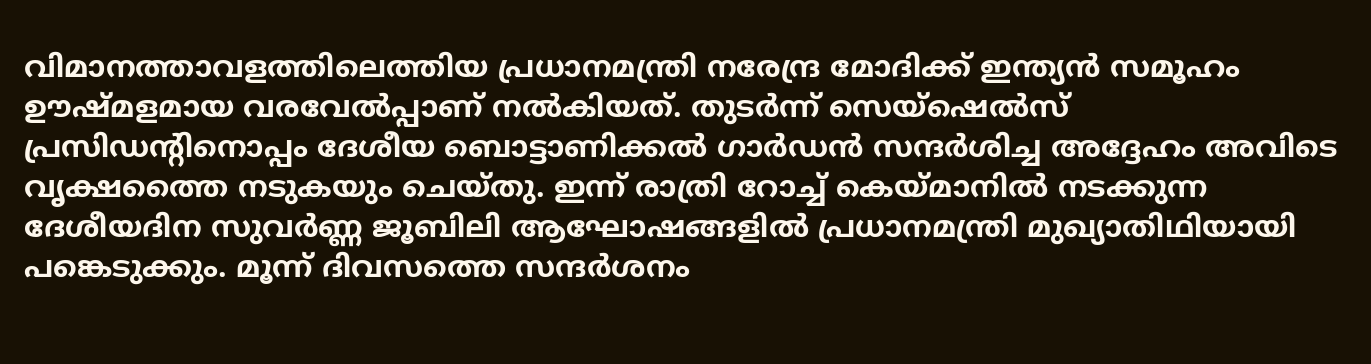വിമാനത്താവളത്തിലെത്തിയ പ്രധാനമന്ത്രി നരേന്ദ്ര മോദിക്ക് ഇന്ത്യൻ സമൂഹം ഊഷ്മളമായ വരവേൽപ്പാണ് നൽകിയത്. തുടർന്ന് സെയ്ഷെൽസ് പ്രസിഡന്റിനൊപ്പം ദേശീയ ബൊട്ടാണിക്കൽ ഗാർഡൻ സന്ദർശിച്ച അദ്ദേഹം അവിടെ വൃക്ഷത്തൈ നടുകയും ചെയ്തു. ഇന്ന് രാത്രി റോച്ച് കെയ്മാനിൽ നടക്കുന്ന ദേശീയദിന സുവർണ്ണ ജൂബിലി ആഘോഷങ്ങളിൽ പ്രധാനമന്ത്രി മുഖ്യാതിഥിയായി പങ്കെടുക്കും. മൂന്ന് ദിവസത്തെ സന്ദർശനം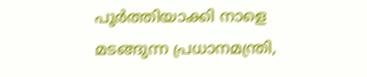പൂർത്തിയാക്കി നാളെ മടങ്ങുന്ന പ്രധാനമന്ത്രി,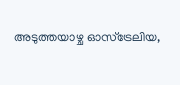അടുത്തയാഴ്ച ഓസ്ട്രേലിയ,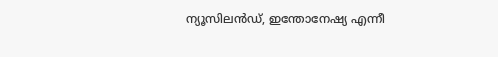ന്യൂസിലൻഡ്, ഇന്തോനേഷ്യ എന്നീ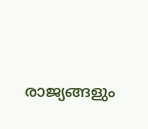രാജ്യങ്ങളും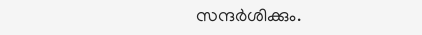സന്ദർശിക്കും.